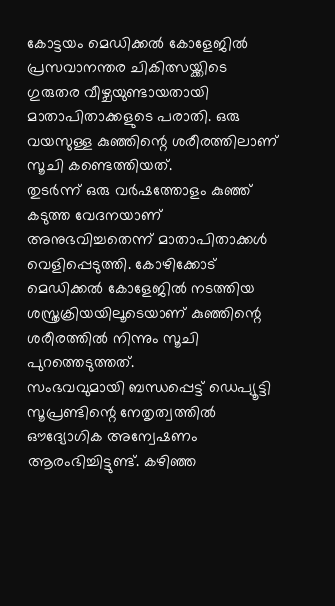കോട്ടയം മെഡിക്കൽ കോളേജിൽ പ്രസവാനന്തര ചികിത്സയ്ക്കിടെ ഗുരുതര വീഴ്ചയുണ്ടായതായി മാതാപിതാക്കളുടെ പരാതി. ഒരു വയസുള്ള കുഞ്ഞിന്റെ ശരീരത്തിലാണ് സൂചി കണ്ടെത്തിയത്.
തുടർന്ന് ഒരു വർഷത്തോളം കുഞ്ഞ് കടുത്ത വേദനയാണ് അനുഭവിച്ചതെന്ന് മാതാപിതാക്കൾ വെളിപ്പെടുത്തി. കോഴിക്കോട് മെഡിക്കൽ കോളേജിൽ നടത്തിയ ശസ്ത്രക്രിയയിലൂടെയാണ് കുഞ്ഞിന്റെ ശരീരത്തിൽ നിന്നും സൂചി പുറത്തെടുത്തത്.
സംഭവവുമായി ബന്ധപ്പെട്ട് ഡെപ്യൂട്ടി സൂപ്രണ്ടിന്റെ നേതൃത്വത്തിൽ ഔദ്യോഗിക അന്വേഷണം ആരംഭിച്ചിട്ടുണ്ട്. കഴിഞ്ഞ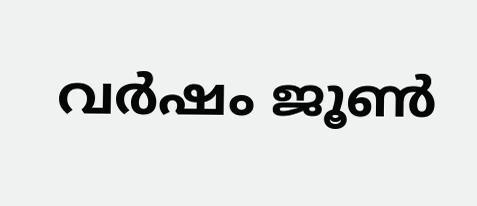വർഷം ജൂൺ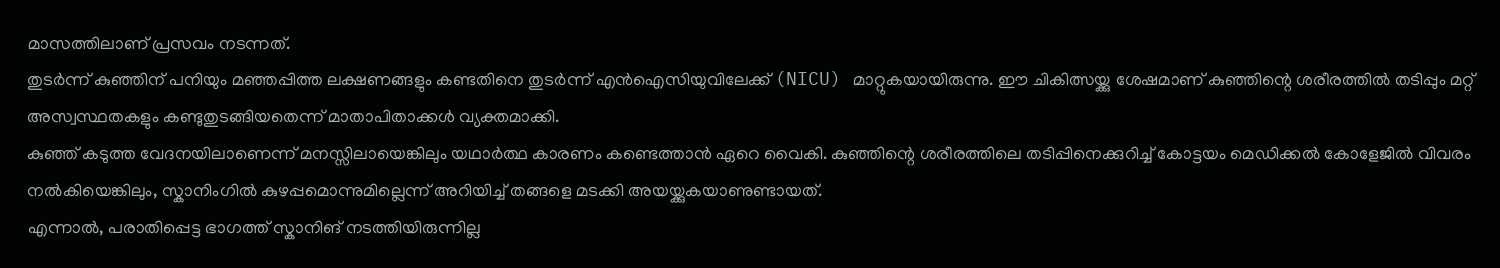മാസത്തിലാണ് പ്രസവം നടന്നത്.
തുടർന്ന് കുഞ്ഞിന് പനിയും മഞ്ഞപ്പിത്ത ലക്ഷണങ്ങളും കണ്ടതിനെ തുടർന്ന് എൻഐസിയുവിലേക്ക് (NICU) മാറ്റുകയായിരുന്നു. ഈ ചികിത്സയ്ക്കു ശേഷമാണ് കുഞ്ഞിന്റെ ശരീരത്തിൽ തടിപ്പും മറ്റ് അസ്വസ്ഥതകളും കണ്ടുതുടങ്ങിയതെന്ന് മാതാപിതാക്കൾ വ്യക്തമാക്കി.
കുഞ്ഞ് കടുത്ത വേദനയിലാണെന്ന് മനസ്സിലായെങ്കിലും യഥാർത്ഥ കാരണം കണ്ടെത്താൻ ഏറെ വൈകി. കുഞ്ഞിന്റെ ശരീരത്തിലെ തടിപ്പിനെക്കുറിച്ച് കോട്ടയം മെഡിക്കൽ കോളേജിൽ വിവരം നൽകിയെങ്കിലും, സ്കാനിംഗിൽ കുഴപ്പമൊന്നുമില്ലെന്ന് അറിയിച്ച് തങ്ങളെ മടക്കി അയയ്ക്കുകയാണുണ്ടായത്.
എന്നാൽ, പരാതിപ്പെട്ട ഭാഗത്ത് സ്കാനിങ് നടത്തിയിരുന്നില്ല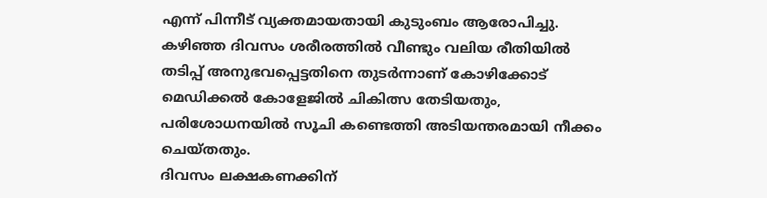എന്ന് പിന്നീട് വ്യക്തമായതായി കുടുംബം ആരോപിച്ചു.
കഴിഞ്ഞ ദിവസം ശരീരത്തിൽ വീണ്ടും വലിയ രീതിയിൽ തടിപ്പ് അനുഭവപ്പെട്ടതിനെ തുടർന്നാണ് കോഴിക്കോട് മെഡിക്കൽ കോളേജിൽ ചികിത്സ തേടിയതും, പരിശോധനയിൽ സൂചി കണ്ടെത്തി അടിയന്തരമായി നീക്കം ചെയ്തതും.
ദിവസം ലക്ഷകണക്കിന്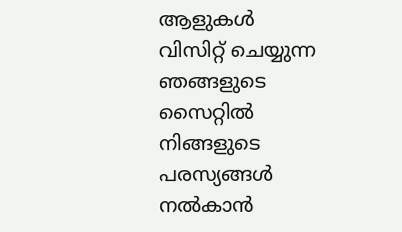ആളുകൾ വിസിറ്റ് ചെയ്യുന്ന ഞങ്ങളുടെ സൈറ്റിൽ നിങ്ങളുടെ പരസ്യങ്ങൾ നൽകാൻ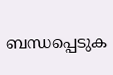ബന്ധപ്പെടുക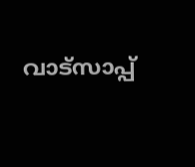വാട്സാപ്പ്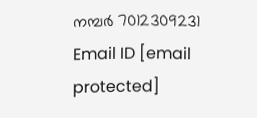നമ്പർ 7012309231 Email ID [email protected]